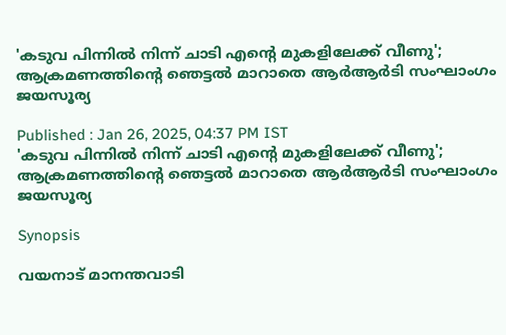'കടുവ പിന്നിൽ നിന്ന് ചാടി എന്‍റെ മുകളിലേക്ക് വീണു'; ആക്രമണത്തിന്‍റെ ഞെട്ടൽ മാറാതെ ആര്‍ആര്‍ടി സംഘാംഗം ജയസൂര്യ

Published : Jan 26, 2025, 04:37 PM IST
'കടുവ പിന്നിൽ നിന്ന് ചാടി എന്‍റെ മുകളിലേക്ക് വീണു'; ആക്രമണത്തിന്‍റെ ഞെട്ടൽ മാറാതെ ആര്‍ആര്‍ടി സംഘാംഗം ജയസൂര്യ

Synopsis

വയനാട് മാനന്തവാടി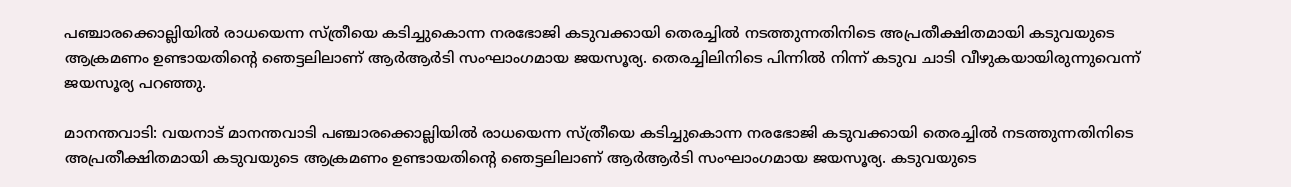പഞ്ചാരക്കൊല്ലിയിൽ രാധയെന്ന സ്ത്രീയെ കടിച്ചുകൊന്ന നരഭോജി കടുവക്കായി തെരച്ചിൽ നടത്തുന്നതിനിടെ അപ്രതീക്ഷിതമായി കടുവയുടെ ആക്രമണം ഉണ്ടായതിന്‍റെ ഞെട്ടലിലാണ് ആര്‍ആര്‍ടി സംഘാംഗമായ ജയസൂര്യ. തെരച്ചിലിനിടെ പിന്നിൽ നിന്ന് കടുവ ചാടി വീഴുകയായിരുന്നുവെന്ന് ജയസൂര്യ പറഞ്ഞു.

മാനന്തവാടി: വയനാട് മാനന്തവാടി പഞ്ചാരക്കൊല്ലിയിൽ രാധയെന്ന സ്ത്രീയെ കടിച്ചുകൊന്ന നരഭോജി കടുവക്കായി തെരച്ചിൽ നടത്തുന്നതിനിടെ അപ്രതീക്ഷിതമായി കടുവയുടെ ആക്രമണം ഉണ്ടായതിന്‍റെ ഞെട്ടലിലാണ് ആര്‍ആര്‍ടി സംഘാംഗമായ ജയസൂര്യ. കടുവയുടെ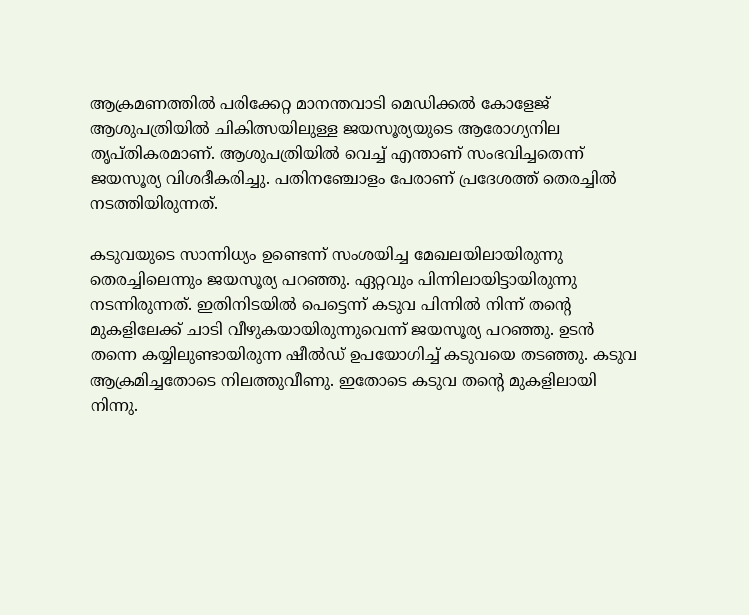ആക്രമണത്തിൽ പരിക്കേറ്റ മാനന്തവാടി മെഡിക്കൽ കോളേജ് ആശുപത്രിയിൽ ചികിത്സയിലുള്ള ജയസൂര്യയുടെ ആരോഗ്യനില തൃപ്തികരമാണ്. ആശുപത്രിയിൽ വെച്ച് എന്താണ് സംഭവിച്ചതെന്ന് ജയസൂര്യ വിശദീകരിച്ചു. പതിനഞ്ചോളം പേരാണ് പ്രദേശത്ത് തെരച്ചിൽ നടത്തിയിരുന്നത്.

കടുവയുടെ സാന്നിധ്യം ഉണ്ടെന്ന് സംശയിച്ച മേഖലയിലായിരുന്നു തെരച്ചിലെന്നും ജയസൂര്യ പറഞ്ഞു. ഏറ്റവും പിന്നിലായിട്ടായിരുന്നു നടന്നിരുന്നത്. ഇതിനിടയിൽ പെട്ടെന്ന് കടുവ പിന്നിൽ നിന്ന് തന്‍റെ മുകളിലേക്ക് ചാടി വീഴുകയായിരുന്നുവെന്ന് ജയസൂര്യ പറഞ്ഞു. ഉടൻ തന്നെ കയ്യിലുണ്ടായിരുന്ന ഷീൽഡ് ഉപയോഗിച്ച് കടുവയെ തടഞ്ഞു. കടുവ ആക്രമിച്ചതോടെ നിലത്തുവീണു. ഇതോടെ കടുവ തന്‍റെ മുകളിലായി നിന്നു.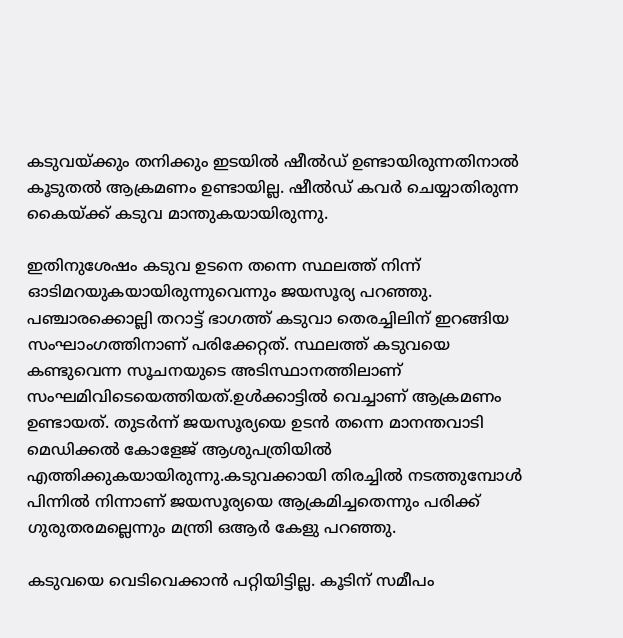കടുവയ്ക്കും തനിക്കും ഇടയിൽ ഷീൽഡ് ഉണ്ടായിരുന്നതിനാൽ കൂടുതൽ ആക്രമണം ഉണ്ടായില്ല. ഷീൽഡ് കവര്‍ ചെയ്യാതിരുന്ന കൈയ്ക്ക് കടുവ മാന്തുകയായിരുന്നു.

ഇതിനുശേഷം കടുവ ഉടനെ തന്നെ സ്ഥലത്ത് നിന്ന് ഓടിമറയുകയായിരുന്നുവെന്നും ജയസൂര്യ പറഞ്ഞു.  പഞ്ചാരക്കൊല്ലി തറാട്ട് ഭാഗത്ത്‌ കടുവാ തെരച്ചിലിന് ഇറങ്ങിയ സംഘാംഗത്തിനാണ് പരിക്കേറ്റത്. സ്ഥലത്ത് കടുവയെ കണ്ടുവെന്ന സൂചനയുടെ അടിസ്ഥാനത്തിലാണ് സംഘമിവിടെയെത്തിയത്.ഉൾക്കാട്ടിൽ വെച്ചാണ് ആക്രമണം ഉണ്ടായത്. തുടര്‍ന്ന് ജയസൂര്യയെ ഉടൻ തന്നെ മാനന്തവാടി മെഡിക്കൽ കോളേജ് ആശുപത്രിയിൽ എത്തിക്കുകയായിരുന്നു.കടുവക്കായി തിരച്ചിൽ നടത്തുമ്പോൾ പിന്നിൽ നിന്നാണ് ജയസൂര്യയെ ആക്രമിച്ചതെന്നും പരിക്ക് ഗുരുതരമല്ലെന്നും മന്ത്രി ഒആര്‍ കേളു പറഞ്ഞു.

കടുവയെ വെടിവെക്കാൻ പറ്റിയിട്ടില്ല. കൂടിന് സമീപം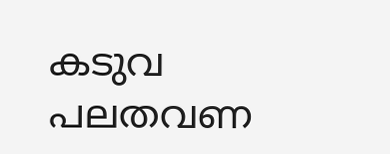കടുവ പലതവണ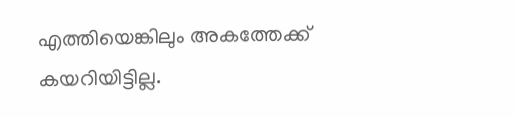എത്തിയെങ്കിലും അകത്തേക്ക് കയറിയിട്ടില്ല.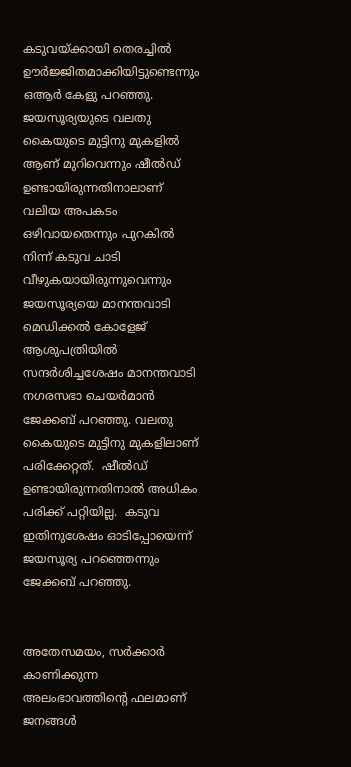കടുവയ്ക്കായി തെരച്ചിൽ ഊർജ്ജിതമാക്കിയിട്ടുണ്ടെന്നും ഒആര്‍ കേളു പറഞ്ഞു. ജയസൂര്യയുടെ വലതു കൈയുടെ മുട്ടിനു മുകളിൽ ആണ് മുറിവെന്നും ഷീൽഡ് ഉണ്ടായിരുന്നതിനാലാണ് വലിയ അപകടം ഒഴിവായതെന്നും പുറകിൽ നിന്ന് കടുവ ചാടി വീഴുകയായിരുന്നുവെന്നും ജയസൂര്യയെ മാനന്തവാടി മെഡിക്കൽ കോളേജ് ആശുപത്രിയിൽ സന്ദര്‍ശിച്ചശേഷം മാനന്തവാടി നഗരസഭാ ചെയർമാൻ ജേക്കബ് പറഞ്ഞു. വലതു കൈയുടെ മുട്ടിനു മുകളിലാണ് പരിക്കേറ്റത്.  ഷീൽഡ് ഉണ്ടായിരുന്നതിനാൽ അധികം പരിക്ക് പറ്റിയില്ല.  കടുവ ഇതിനുശേഷം ഓടിപ്പോയെന്ന് ജയസൂര്യ പറഞ്ഞെന്നും ജേക്കബ് പറഞ്ഞു.


അതേസമയം, സർക്കാർ കാണിക്കുന്ന അലംഭാവത്തിന്‍റെ ഫലമാണ് ജനങ്ങൾ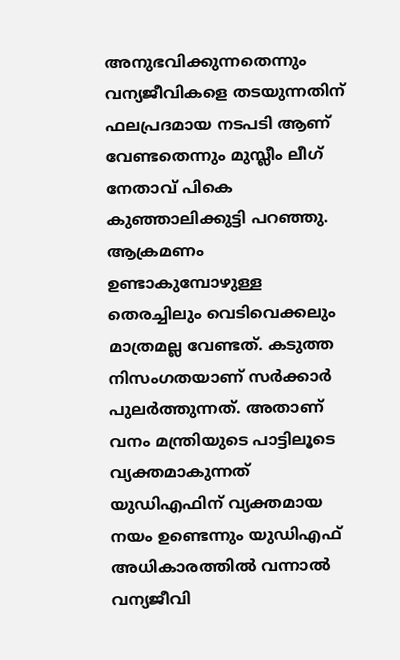അനുഭവിക്കുന്നതെന്നും വന്യജീവികളെ തടയുന്നതിന് ഫലപ്രദമായ നടപടി ആണ് വേണ്ടതെന്നും മുസ്ലീം ലീഗ് നേതാവ് പികെ കുഞ്ഞാലിക്കുട്ടി പറഞ്ഞു. ആക്രമണം ഉണ്ടാകുമ്പോഴുള്ള തെരച്ചിലും വെടിവെക്കലും മാത്രമല്ല വേണ്ടത്. കടുത്ത നിസംഗതയാണ് സര്‍ക്കാര്‍ പുലര്‍ത്തുന്നത്. അതാണ് വനം മന്ത്രിയുടെ പാട്ടിലൂടെ വ്യക്തമാകുന്നത് യുഡിഎഫിന് വ്യക്തമായ നയം ഉണ്ടെന്നും യുഡിഎഫ് അധികാരത്തിൽ വന്നാൽ വന്യജീവി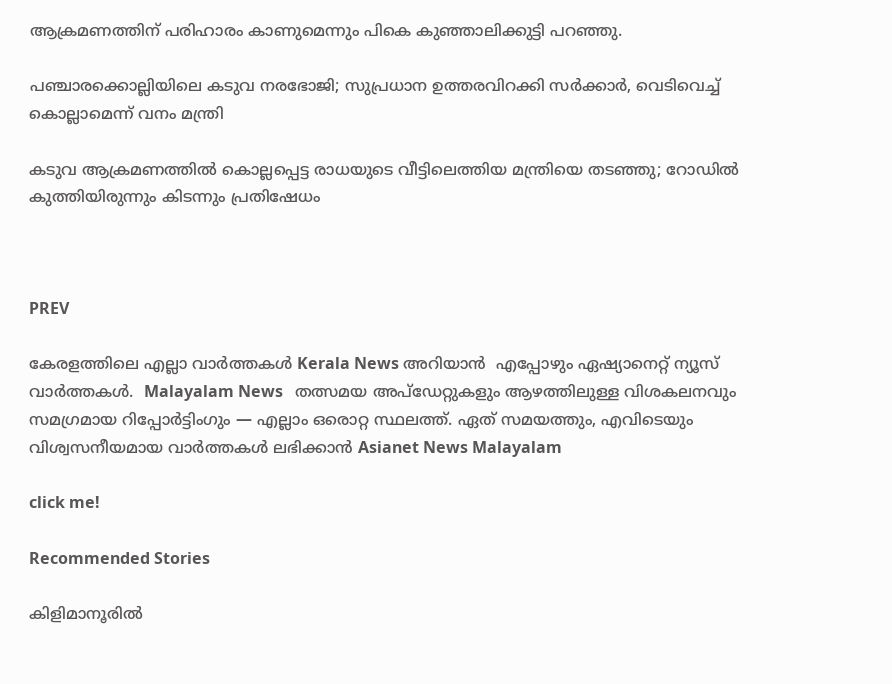ആക്രമണത്തിന് പരിഹാരം കാണുമെന്നും പികെ കുഞ്ഞാലിക്കുട്ടി പറഞ്ഞു.

പഞ്ചാരക്കൊല്ലിയിലെ കടുവ നരഭോജി; സുപ്രധാന ഉത്തരവിറക്കി സർക്കാർ, വെടിവെച്ച് കൊല്ലാമെന്ന് വനം മന്ത്രി

കടുവ ആക്രമണത്തിൽ കൊല്ലപ്പെട്ട രാധയുടെ വീട്ടിലെത്തിയ മന്ത്രിയെ തടഞ്ഞു; റോഡിൽ കുത്തിയിരുന്നും കിടന്നും പ്രതിഷേധം



PREV

കേരളത്തിലെ എല്ലാ വാർത്തകൾ Kerala News അറിയാൻ  എപ്പോഴും ഏഷ്യാനെറ്റ് ന്യൂസ് വാർത്തകൾ.  Malayalam News   തത്സമയ അപ്‌ഡേറ്റുകളും ആഴത്തിലുള്ള വിശകലനവും സമഗ്രമായ റിപ്പോർട്ടിംഗും — എല്ലാം ഒരൊറ്റ സ്ഥലത്ത്. ഏത് സമയത്തും, എവിടെയും വിശ്വസനീയമായ വാർത്തകൾ ലഭിക്കാൻ Asianet News Malayalam

click me!

Recommended Stories

കിളിമാനൂരിൽ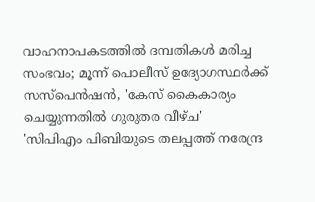വാഹനാപകടത്തിൽ ദമ്പതികള്‍ മരിച്ച സംഭവം; മൂന്ന് പൊലീസ് ഉദ്യോഗസ്ഥര്‍ക്ക് സസ്പെന്‍ഷൻ, 'കേസ് കൈകാര്യം ചെയ്യുന്നതിൽ ഗുരുതര വീഴ്ച'
'സിപിഎം പിബിയുടെ തലപ്പത്ത് നരേന്ദ്ര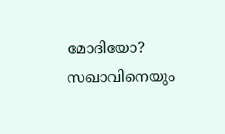മോദിയോ? സഖാവിനെയും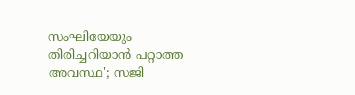സംഘിയേയും തിരിച്ചറിയാൻ പറ്റാത്ത അവസ്ഥ'; സജി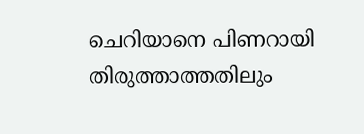ചെറിയാനെ പിണറായി തിരുത്താത്തതിലും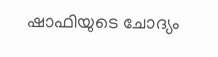ഷാഫിയുടെ ചോദ്യം